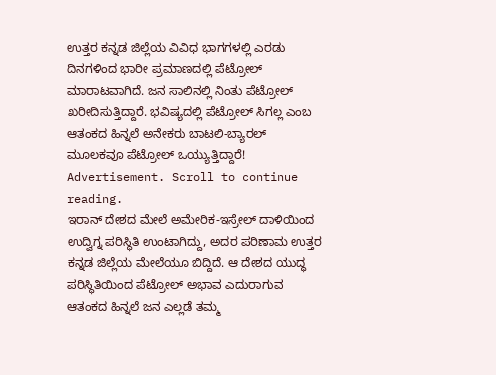ಉತ್ತರ ಕನ್ನಡ ಜಿಲ್ಲೆಯ ವಿವಿಧ ಭಾಗಗಳಲ್ಲಿ ಎರಡು ದಿನಗಳಿಂದ ಭಾರೀ ಪ್ರಮಾಣದಲ್ಲಿ ಪೆಟ್ರೋಲ್ ಮಾರಾಟವಾಗಿದೆ. ಜನ ಸಾಲಿನಲ್ಲಿ ನಿಂತು ಪೆಟ್ರೋಲ್ ಖರೀದಿಸುತ್ತಿದ್ದಾರೆ. ಭವಿಷ್ಯದಲ್ಲಿ ಪೆಟ್ರೋಲ್ ಸಿಗಲ್ಲ ಎಂಬ ಆತಂಕದ ಹಿನ್ನಲೆ ಅನೇಕರು ಬಾಟಲಿ-ಬ್ಯಾರಲ್ ಮೂಲಕವೂ ಪೆಟ್ರೋಲ್ ಒಯ್ಯುತ್ತಿದ್ದಾರೆ!
Advertisement. Scroll to continue reading.
ಇರಾನ್ ದೇಶದ ಮೇಲೆ ಅಮೇರಿಕ-ಇಸ್ರೇಲ್ ದಾಳಿಯಿಂದ ಉದ್ವಿಗ್ನ ಪರಿಸ್ಥಿತಿ ಉಂಟಾಗಿದ್ದು, ಅದರ ಪರಿಣಾಮ ಉತ್ತರ ಕನ್ನಡ ಜಿಲ್ಲೆಯ ಮೇಲೆಯೂ ಬಿದ್ದಿದೆ. ಆ ದೇಶದ ಯುದ್ಧ ಪರಿಸ್ಥಿತಿಯಿಂದ ಪೆಟ್ರೋಲ್ ಅಭಾವ ಎದುರಾಗುವ ಆತಂಕದ ಹಿನ್ನಲೆ ಜನ ಎಲ್ಲಡೆ ತಮ್ಮ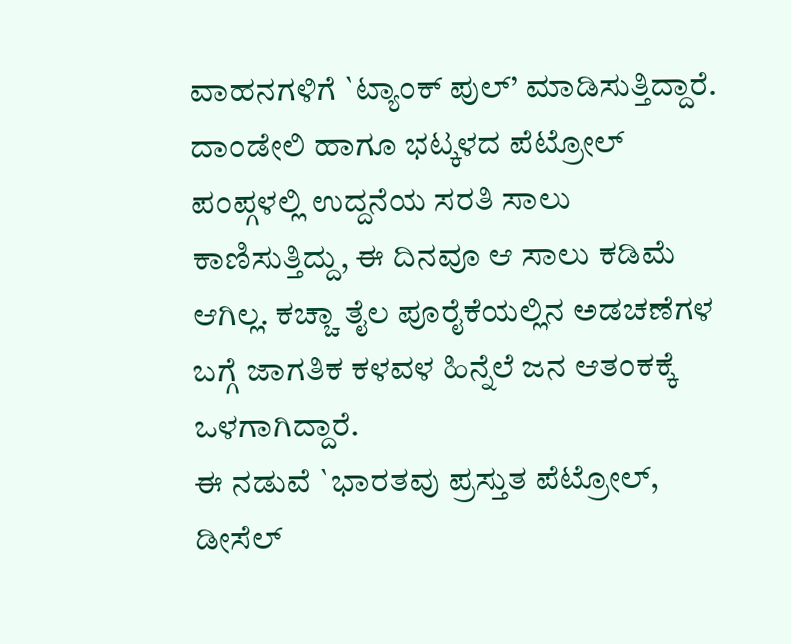ವಾಹನಗಳಿಗೆ `ಟ್ಯಾಂಕ್ ಪುಲ್’ ಮಾಡಿಸುತ್ತಿದ್ದಾರೆ. ದಾಂಡೇಲಿ ಹಾಗೂ ಭಟ್ಕಳದ ಪೆಟ್ರೋಲ್ ಪಂಪ್ಗಳಲ್ಲಿ ಉದ್ದನೆಯ ಸರತಿ ಸಾಲು ಕಾಣಿಸುತ್ತಿದ್ದು, ಈ ದಿನವೂ ಆ ಸಾಲು ಕಡಿಮೆ ಆಗಿಲ್ಲ. ಕಚ್ಚಾ ತೈಲ ಪೂರೈಕೆಯಲ್ಲಿನ ಅಡಚಣೆಗಳ ಬಗ್ಗೆ ಜಾಗತಿಕ ಕಳವಳ ಹಿನ್ನೆಲೆ ಜನ ಆತಂಕಕ್ಕೆ ಒಳಗಾಗಿದ್ದಾರೆ.
ಈ ನಡುವೆ `ಭಾರತವು ಪ್ರಸ್ತುತ ಪೆಟ್ರೋಲ್, ಡೀಸೆಲ್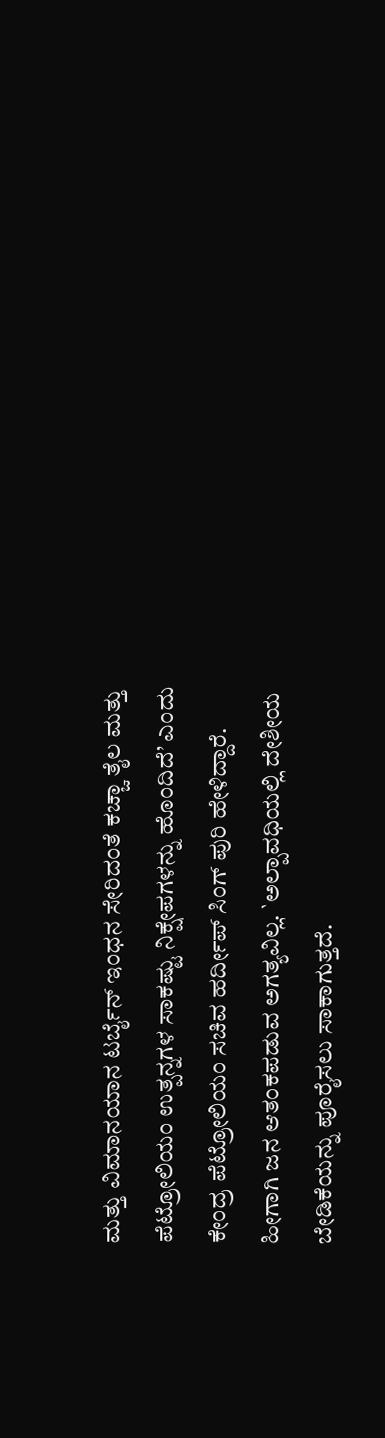ಮತ್ತು ವಿಮಾನಯಾನ ಟರ್ಬೈನ್ ಇಂಧನ ಸೇರಿದಂತೆ ಕಚ್ಚಾ ತೈಲ ಮತ್ತು ಪೆಟ್ರೋಲಿಯಂ ಉತ್ಪನ್ನಗಳ ಸಾಕಷ್ಟು ನಿಕ್ಷೇಪಗಳನ್ನು ಹೊಂದಿದೆ’ ಎಂದು ಕೇಂದ್ರ ಪೆಟ್ರೋಲಿಯಂ ಸಚಿವ ಹರ್ದೀಪ್ ಸಿಂಗ್ ಪುರಿ ಹೇಳಿದ್ದಾರೆ. ಹೀಗಾಗಿ ಜನ ಆತಂಕಪಡುವ ಅಗತ್ಯವಿಲ್ಲ. `ಅಲ್ಪಾವಧಿಯಲ್ಲಿ ದೇಶೀಯ ಬೇಡಿಕೆಯನ್ನು ಪೂರೈಸಲು ಸಾಕಾಗುತ್ತದೆ.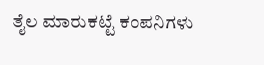ತೈಲ ಮಾರುಕಟ್ಟೆ ಕಂಪನಿಗಳು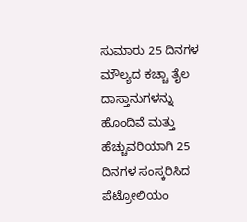ಸುಮಾರು 25 ದಿನಗಳ ಮೌಲ್ಯದ ಕಚ್ಚಾ ತೈಲ ದಾಸ್ತಾನುಗಳನ್ನು ಹೊಂದಿವೆ ಮತ್ತು ಹೆಚ್ಚುವರಿಯಾಗಿ 25 ದಿನಗಳ ಸಂಸ್ಕರಿಸಿದ ಪೆಟ್ರೋಲಿಯಂ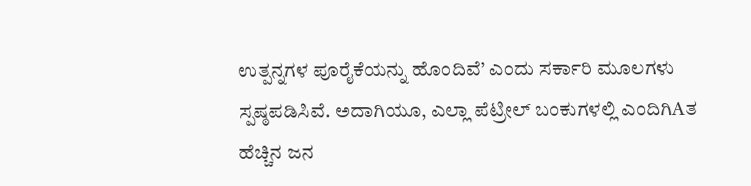ಉತ್ಪನ್ನಗಳ ಪೂರೈಕೆಯನ್ನು ಹೊಂದಿವೆ’ ಎಂದು ಸರ್ಕಾರಿ ಮೂಲಗಳು ಸ್ಪಷ್ಠಪಡಿಸಿವೆ. ಅದಾಗಿಯೂ, ಎಲ್ಲಾ ಪೆಟ್ರೀಲ್ ಬಂಕುಗಳಲ್ಲಿ ಎಂದಿಗಿAತ ಹೆಚ್ಚಿನ ಜನ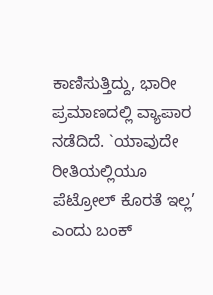ಕಾಣಿಸುತ್ತಿದ್ದು, ಭಾರೀ ಪ್ರಮಾಣದಲ್ಲಿ ವ್ಯಾಪಾರ ನಡೆದಿದೆ. `ಯಾವುದೇ ರೀತಿಯಲ್ಲಿಯೂ ಪೆಟ್ರೋಲ್ ಕೊರತೆ ಇಲ್ಲ’ ಎಂದು ಬಂಕ್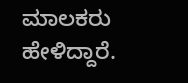ಮಾಲಕರು ಹೇಳಿದ್ದಾರೆ.